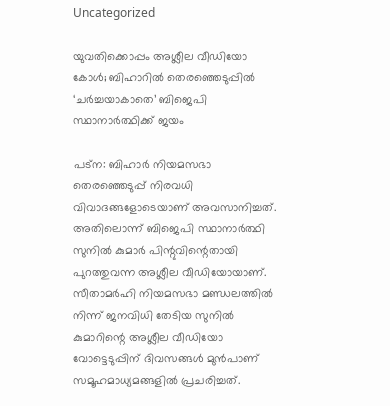Uncategorized

യുവതിക്കൊപ്പം അശ്ലീല വീഡിയോ കോള്‍; ബിഹാറില്‍ തെരഞ്ഞെടുപ്പില്‍ ‘ചര്‍ച്ചയാകാതെ’ ബിജെപി സ്ഥാനാര്‍ത്ഥിക്ക് ജയം

പട്‌ന: ബിഹാര്‍ നിയമസഭാ തെരഞ്ഞെടുപ്പ് നിരവധി വിവാദങ്ങളോടെയാണ് അവസാനിച്ചത്. അതിലൊന്ന് ബിജെപി സ്ഥാനാര്‍ത്ഥി സുനില്‍ കുമാര്‍ പിന്റുവിന്റെതായി പുറത്തുവന്ന അശ്ലീല വീഡിയോയാണ്. സീതാമര്‍ഹി നിയമസഭാ മണ്ഡലത്തില്‍ നിന്ന് ജനവിധി തേടിയ സുനില്‍ കുമാറിന്റെ അശ്ലീല വീഡിയോ വോട്ടെടുപ്പിന് ദിവസങ്ങള്‍ മുന്‍പാണ് സമൂഹമാധ്യമങ്ങളില്‍ പ്രചരിച്ചത്.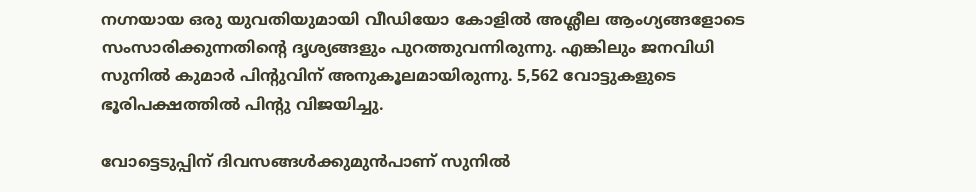നഗ്നയായ ഒരു യുവതിയുമായി വീഡിയോ കോളില്‍ അശ്ലീല ആംഗ്യങ്ങളോടെ സംസാരിക്കുന്നതിന്റെ ദൃശ്യങ്ങളും പുറത്തുവന്നിരുന്നു. എങ്കിലും ജനവിധി സുനില്‍ കുമാര്‍ പിന്റുവിന് അനുകൂലമായിരുന്നു. 5,562 വോട്ടുകളുടെ ഭൂരിപക്ഷത്തില്‍ പിന്റു വിജയിച്ചു.

വോട്ടെടുപ്പിന് ദിവസങ്ങള്‍ക്കുമുന്‍പാണ് സുനില്‍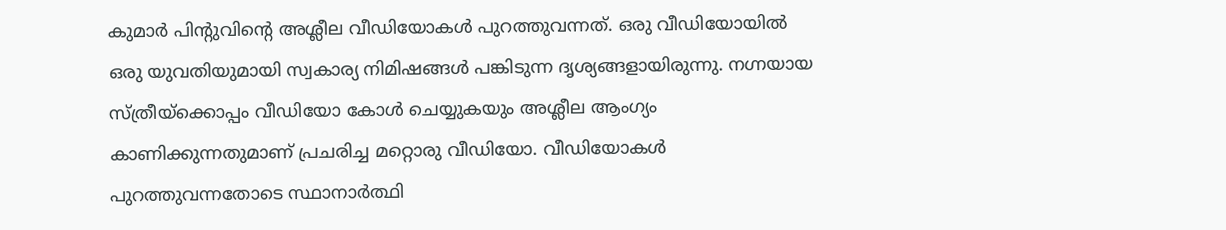കുമാര്‍ പിന്റുവിന്റെ അശ്ലീല വീഡിയോകള്‍ പുറത്തുവന്നത്. ഒരു വീഡിയോയില്‍ ഒരു യുവതിയുമായി സ്വകാര്യ നിമിഷങ്ങള്‍ പങ്കിടുന്ന ദൃശ്യങ്ങളായിരുന്നു. നഗ്നയായ സ്ത്രീയ്‌ക്കൊപ്പം വീഡിയോ കോള്‍ ചെയ്യുകയും അശ്ലീല ആംഗ്യം കാണിക്കുന്നതുമാണ് പ്രചരിച്ച മറ്റൊരു വീഡിയോ. വീഡിയോകള്‍ പുറത്തുവന്നതോടെ സ്ഥാനാര്‍ത്ഥി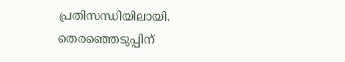പ്രതിസന്ധിയിലായി. തെരഞ്ഞെടുപ്പിന്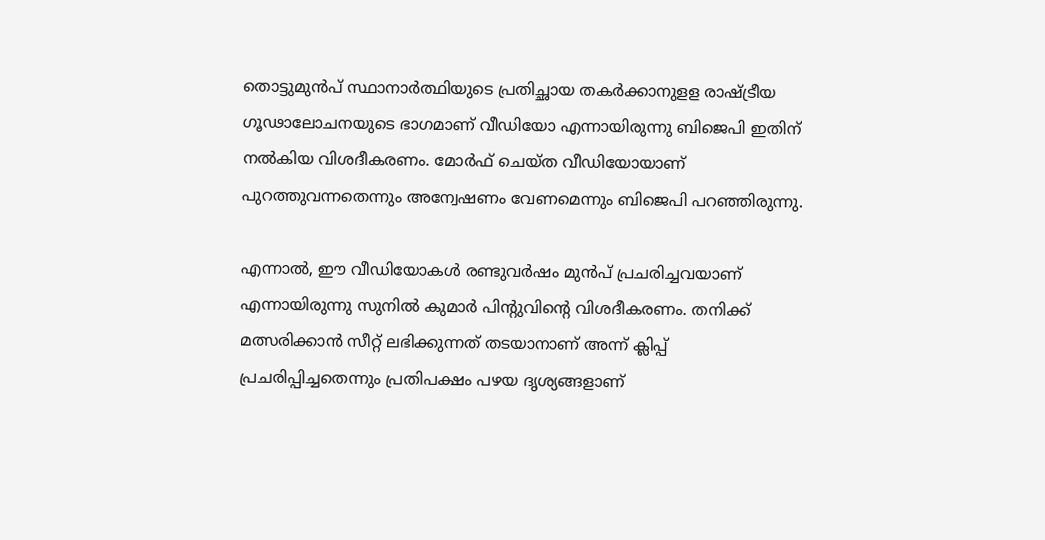തൊട്ടുമുന്‍പ് സ്ഥാനാര്‍ത്ഥിയുടെ പ്രതിച്ഛായ തകര്‍ക്കാനുളള രാഷ്ട്രീയ ഗൂഢാലോചനയുടെ ഭാഗമാണ് വീഡിയോ എന്നായിരുന്നു ബിജെപി ഇതിന് നല്‍കിയ വിശദീകരണം. മോര്‍ഫ് ചെയ്ത വീഡിയോയാണ് പുറത്തുവന്നതെന്നും അന്വേഷണം വേണമെന്നും ബിജെപി പറഞ്ഞിരുന്നു.

എന്നാല്‍, ഈ വീഡിയോകള്‍ രണ്ടുവര്‍ഷം മുന്‍പ് പ്രചരിച്ചവയാണ് എന്നായിരുന്നു സുനില്‍ കുമാര്‍ പിന്റുവിന്റെ വിശദീകരണം. തനിക്ക് മത്സരിക്കാന്‍ സീറ്റ് ലഭിക്കുന്നത് തടയാനാണ് അന്ന് ക്ലിപ്പ് പ്രചരിപ്പിച്ചതെന്നും പ്രതിപക്ഷം പഴയ ദൃശ്യങ്ങളാണ്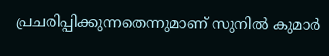പ്രചരിപ്പിക്കുന്നതെന്നുമാണ് സുനില്‍ കുമാര്‍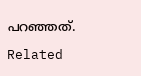പറഞ്ഞത്.

Related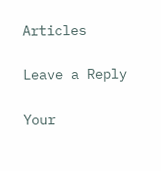Articles

Leave a Reply

Your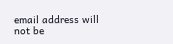email address will not be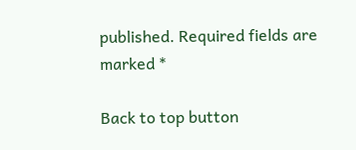published. Required fields are marked *

Back to top button